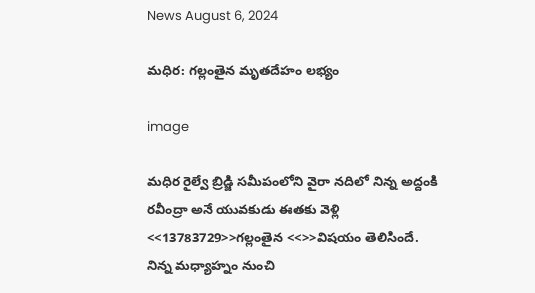News August 6, 2024

మధిర: గల్లంతైన మృతదేహం లభ్యం

image

మధిర రైల్వే బ్రిడ్జి సమీపంలోని వైరా నదిలో నిన్న అద్దంకి రవీంద్రా అనే యువకుడు ఈతకు వెళ్లి <<13783729>>గల్లంతైన <<>>విషయం తెలిసిందే. నిన్న మధ్యాహ్నం నుంచి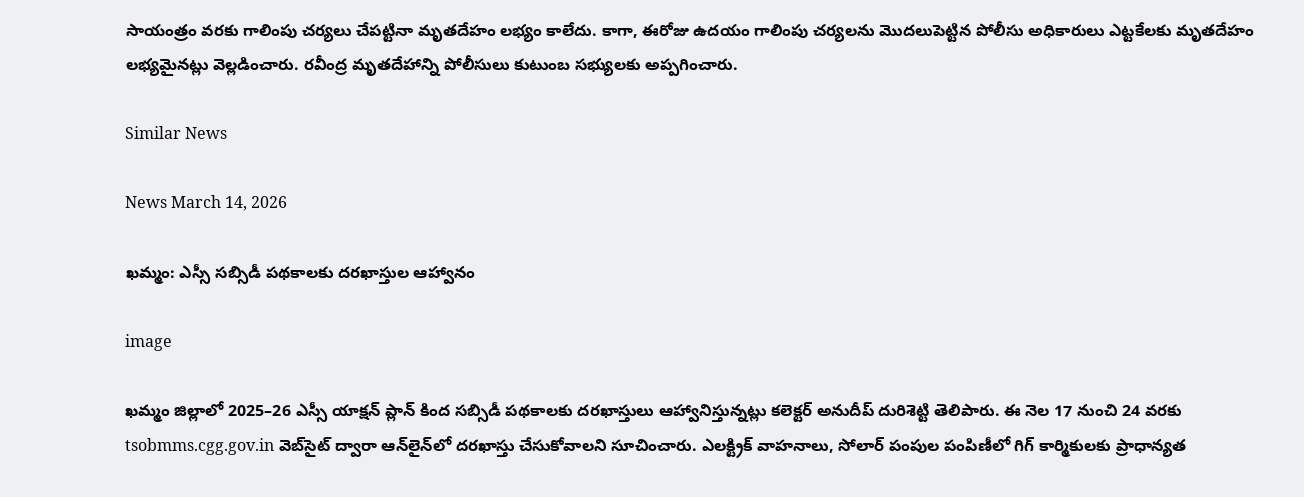సాయంత్రం వరకు గాలింపు చర్యలు చేపట్టినా మృతదేహం లభ్యం కాలేదు. కాగా, ఈరోజు ఉదయం గాలింపు చర్యలను మొదలుపెట్టిన పోలీసు అధికారులు ఎట్టకేలకు మృతదేహం లభ్యమైనట్లు వెల్లడించారు. రవీంద్ర మృతదేహాన్ని పోలీసులు కుటుంబ సభ్యులకు అప్పగించారు.

Similar News

News March 14, 2026

ఖమ్మం: ఎస్సీ సబ్సిడీ పథకాలకు దరఖాస్తుల ఆహ్వానం

image

ఖమ్మం జిల్లాలో 2025–26 ఎస్సీ యాక్షన్ ప్లాన్ కింద సబ్సిడీ పథకాలకు దరఖాస్తులు ఆహ్వానిస్తున్నట్లు కలెక్టర్ అనుదీప్ దురిశెట్టి తెలిపారు. ఈ నెల 17 నుంచి 24 వరకు tsobmms.cgg.gov.in వెబ్‌సైట్ ద్వారా ఆన్‌లైన్‌లో దరఖాస్తు చేసుకోవాలని సూచించారు. ఎలక్ట్రిక్ వాహనాలు, సోలార్ పంపుల పంపిణీలో గిగ్ కార్మికులకు ప్రాధాన్యత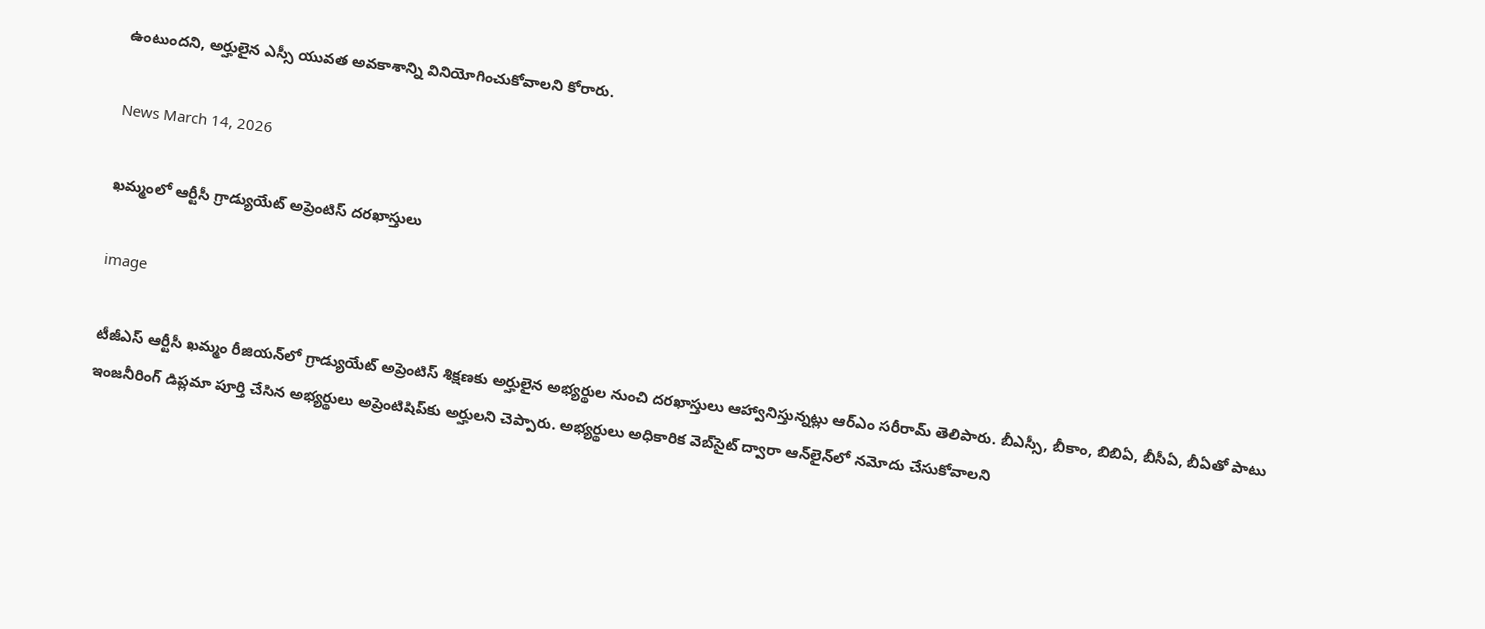ఉంటుందని, అర్హులైన ఎస్సీ యువత అవకాశాన్ని వినియోగించుకోవాలని కోరారు.

News March 14, 2026

ఖమ్మంలో ఆర్టీసీ గ్రాడ్యుయేట్ అప్రెంటిస్ దరఖాస్తులు

image

టీజీఎస్ ఆర్టీసీ ఖమ్మం రీజియన్‌లో గ్రాడ్యుయేట్ అప్రెంటిస్ శిక్షణకు అర్హులైన అభ్యర్థుల నుంచి దరఖాస్తులు ఆహ్వానిస్తున్నట్లు ఆర్ఎం సరీరామ్ తెలిపారు. బీఎస్సీ, బీకాం, బిబిఏ, బీసీఏ, బీఏతో పాటు ఇంజనీరింగ్ డిప్లమా పూర్తి చేసిన అభ్యర్థులు అప్రెంటిషిప్‌కు అర్హులని చెప్పారు. అభ్యర్థులు అధికారిక వెబ్‌సైట్ ద్వారా ఆన్‌లైన్‌లో నమోదు చేసుకోవాలని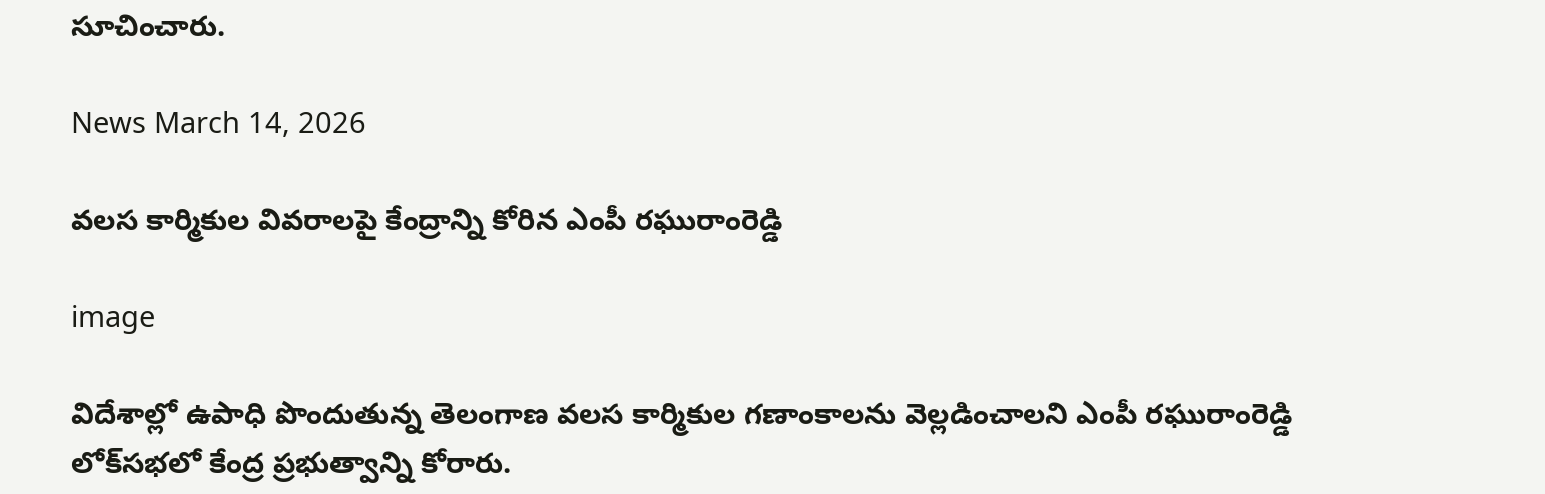సూచించారు.

News March 14, 2026

వలస కార్మికుల వివరాలపై కేంద్రాన్ని కోరిన ఎంపీ రఘురాంరెడ్డి

image

విదేశాల్లో ఉపాధి పొందుతున్న తెలంగాణ వలస కార్మికుల గణాంకాలను వెల్లడించాలని ఎంపీ రఘురాంరెడ్డి లోక్‌సభలో కేంద్ర ప్రభుత్వాన్ని కోరారు.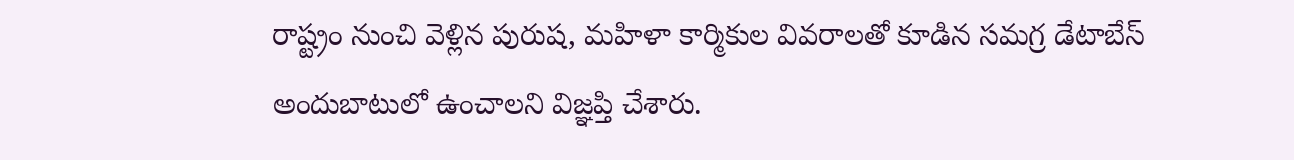రాష్ట్రం నుంచి వెళ్లిన పురుష, మహిళా కార్మికుల వివరాలతో కూడిన సమగ్ర డేటాబేస్ అందుబాటులో ఉంచాలని విజ్ఞప్తి చేశారు.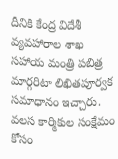దీనికి కేంద్ర విదేశీ వ్యవహారాల శాఖ సహాయ మంత్రి పబిత్ర మార్గరిటా లిఖితపూర్వక సమాధానం ఇచ్చారు. వలస కార్మికుల సంక్షేమం కోసం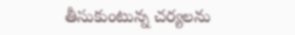తీసుకుంటున్న చర్యలను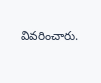వివరించారు.